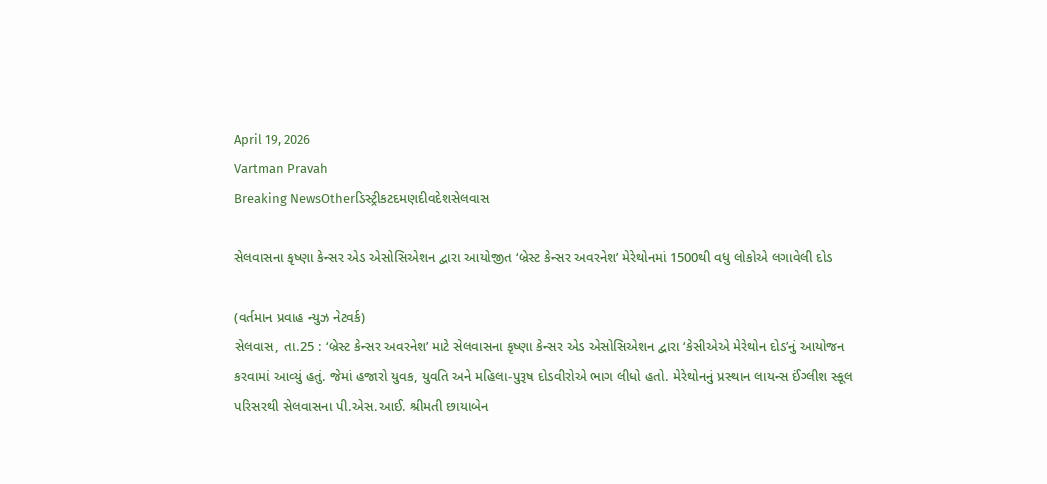April 19, 2026
Vartman Pravah
Breaking NewsOtherડિસ્ટ્રીકટદમણદીવદેશસેલવાસ

સેલવાસના કૃષ્‍ણા કેન્‍સર એડ એસોસિએશન દ્વારા આયોજીત ‘બ્રેસ્‍ટ કેન્‍સર અવરનેશ’ મેરેથોનમાં 1500થી વધુ લોકોએ લગાવેલી દોડ

(વર્તમાન પ્રવાહ ન્‍યુઝ નેટવર્ક)
સેલવાસ, તા.25 : ‘બ્રેસ્‍ટ કેન્‍સર અવરનેશ’ માટે સેલવાસના કૃષ્‍ણા કેન્‍સર એડ એસોસિએશન દ્વારા ‘કેસીએએ મેરેથોન દોડ’નું આયોજન કરવામાં આવ્‍યું હતું. જેમાં હજારો યુવક, યુવતિ અને મહિલા-પુરૂષ દોડવીરોએ ભાગ લીધો હતો. મેરેથોનનું પ્રસ્‍થાન લાયન્‍સ ઈંગ્‍લીશ સ્‍કૂલ પરિસરથી સેલવાસના પી.એસ.આઈ. શ્રીમતી છાયાબેન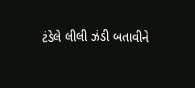ટંડેલે લીલી ઝંડી બતાવીને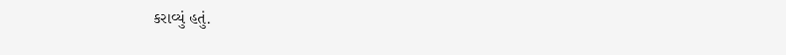કરાવ્‍યું હતું.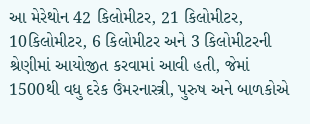આ મેરેથોન 42 કિલોમીટર, 21 કિલોમીટર, 10કિલોમીટર, 6 કિલોમીટર અને 3 કિલોમીટરની શ્રેણીમાં આયોજીત કરવામાં આવી હતી, જેમાં 1500થી વધુ દરેક ઉંમરનાસ્ત્રી, પુરુષ અને બાળકોએ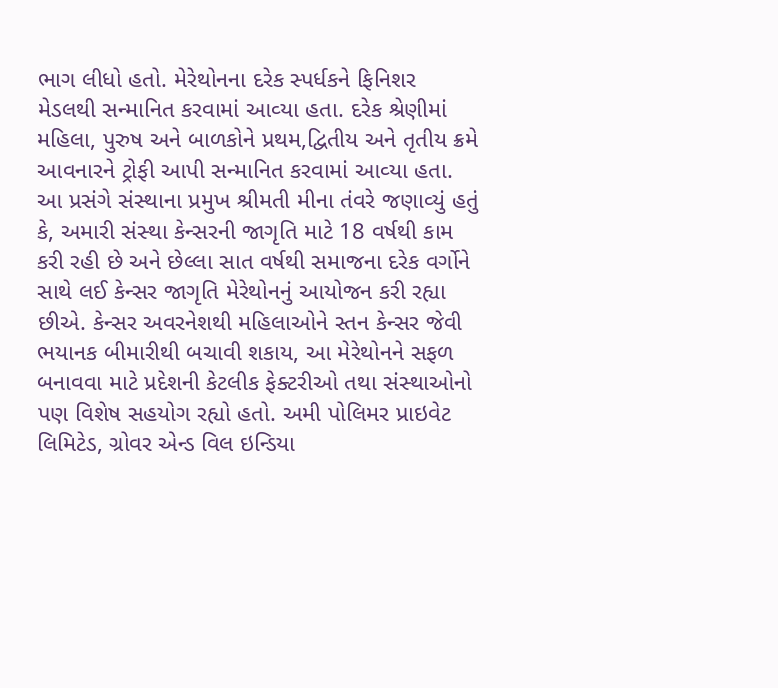ભાગ લીધો હતો. મેરેથોનના દરેક સ્‍પર્ધકને ફિનિશર મેડલથી સન્‍માનિત કરવામાં આવ્‍યા હતા. દરેક શ્રેણીમાં મહિલા, પુરુષ અને બાળકોને પ્રથમ,દ્વિતીય અને તૃતીય ક્રમે આવનારને ટ્રોફી આપી સન્‍માનિત કરવામાં આવ્‍યા હતા.
આ પ્રસંગે સંસ્‍થાના પ્રમુખ શ્રીમતી મીના તંવરે જણાવ્‍યું હતું કે, અમારી સંસ્‍થા કેન્‍સરની જાગૃતિ માટે 18 વર્ષથી કામ કરી રહી છે અને છેલ્લા સાત વર્ષથી સમાજના દરેક વર્ગોને સાથે લઈ કેન્‍સર જાગૃતિ મેરેથોનનું આયોજન કરી રહ્યા છીએ. કેન્‍સર અવરનેશથી મહિલાઓને સ્‍તન કેન્‍સર જેવી ભયાનક બીમારીથી બચાવી શકાય, આ મેરેથોનને સફળ બનાવવા માટે પ્રદેશની કેટલીક ફેક્‍ટરીઓ તથા સંસ્‍થાઓનો પણ વિશેષ સહયોગ રહ્યો હતો. અમી પોલિમર પ્રાઇવેટ લિમિટેડ, ગ્રોવર એન્‍ડ વિલ ઇન્‍ડિયા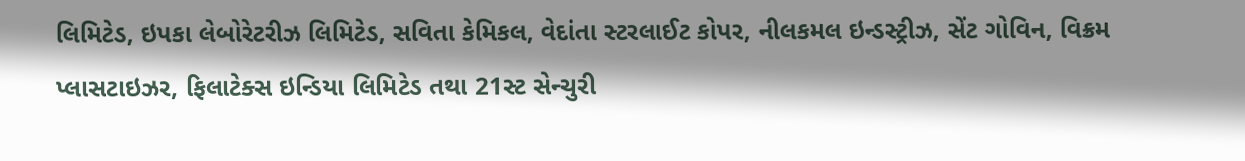લિમિટેડ, ઇપકા લેબોરેટરીઝ લિમિટેડ, સવિતા કેમિકલ, વેદાંતા સ્‍ટરલાઈટ કોપર, નીલકમલ ઇન્‍ડસ્‍ટ્રીઝ, સેંટ ગોવિન, વિક્રમ પ્‍લાસટાઇઝર, ફિલાટેક્‍સ ઇન્‍ડિયા લિમિટેડ તથા 21સ્‍ટ સેન્‍ચુરી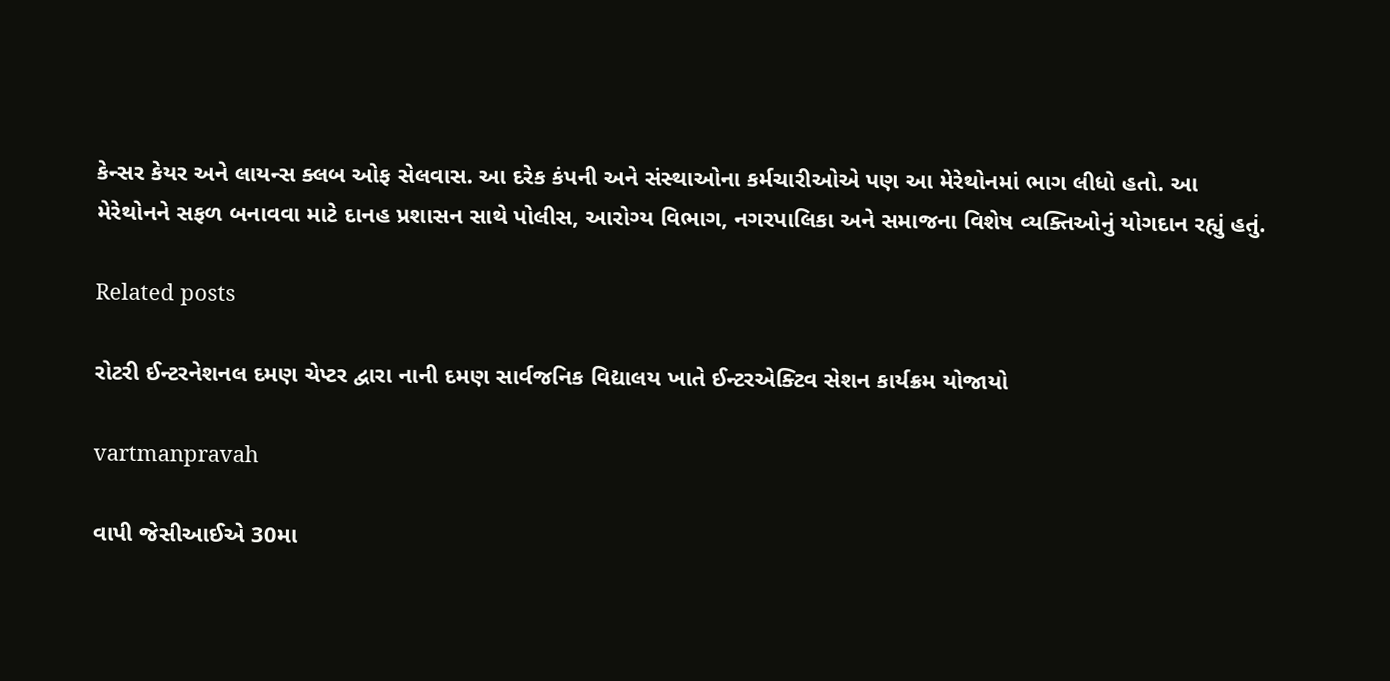કેન્‍સર કેયર અને લાયન્‍સ ક્‍લબ ઓફ સેલવાસ. આ દરેક કંપની અને સંસ્‍થાઓના કર્મચારીઓએ પણ આ મેરેથોનમાં ભાગ લીધો હતો. આ મેરેથોનને સફળ બનાવવા માટે દાનહ પ્રશાસન સાથે પોલીસ, આરોગ્‍ય વિભાગ, નગરપાલિકા અને સમાજના વિશેષ વ્‍યક્‍તિઓનું યોગદાન રહ્યું હતું.

Related posts

રોટરી ઈન્‍ટરનેશનલ દમણ ચેપ્‍ટર દ્વારા નાની દમણ સાર્વજનિક વિદ્યાલય ખાતે ઈન્‍ટરએક્‍ટિવ સેશન કાર્યક્રમ યોજાયો

vartmanpravah

વાપી જેસીઆઈએ 30મા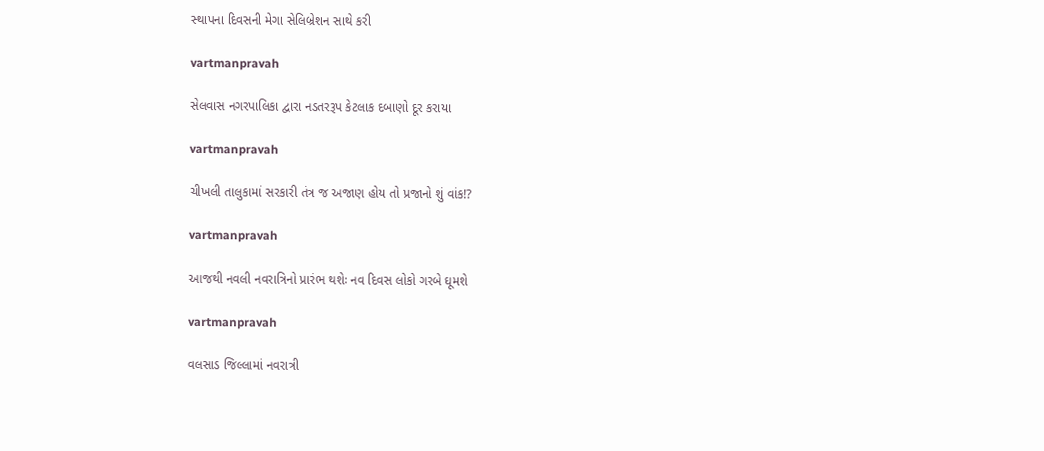સ્‍થાપના દિવસની મેગા સેલિબ્રેશન સાથે કરી

vartmanpravah

સેલવાસ નગરપાલિકા દ્વારા નડતરરૂપ કેટલાક દબાણો દૂર કરાયા

vartmanpravah

ચીખલી તાલુકામાં સરકારી તંત્ર જ અજાણ હોય તો પ્રજાનો શું વાંક!?

vartmanpravah

આજથી નવલી નવરાત્રિનો પ્રારંભ થશેઃ નવ દિવસ લોકો ગરબે ઘૂમશે

vartmanpravah

વલસાડ જિલ્લામાં નવરાત્રી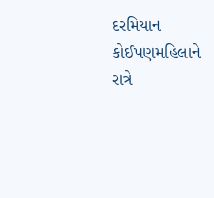દરમિયાન કોઈપણમહિલાને રાત્રે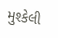મુશ્‍કેલી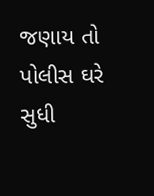જણાય તો પોલીસ ઘરે સુધી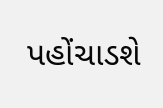પહોંચાડશે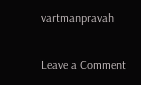vartmanpravah

Leave a Comment